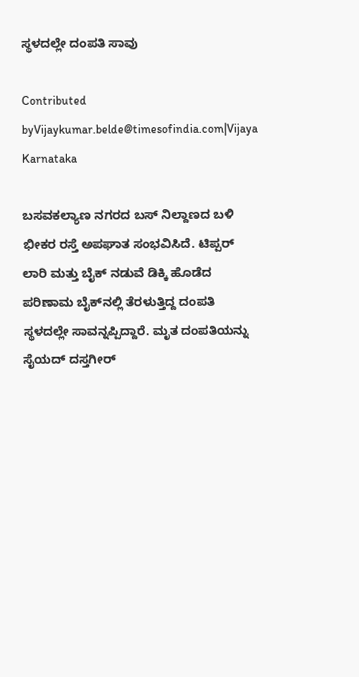ಸ್ಥಳದಲ್ಲೇ ದಂಪತಿ ಸಾವು

Contributed byVijaykumar.belde@timesofindia.com|Vijaya Karnataka

ಬಸವಕಲ್ಯಾಣ ನಗರದ ಬಸ್‌ ನಿಲ್ದಾಣದ ಬಳಿ ಭೀಕರ ರಸ್ತೆ ಅಪಘಾತ ಸಂಭವಿಸಿದೆ. ಟಿಪ್ಪರ್‌ ಲಾರಿ ಮತ್ತು ಬೈಕ್‌ ನಡುವೆ ಡಿಕ್ಕಿ ಹೊಡೆದ ಪರಿಣಾಮ ಬೈಕ್‌ನಲ್ಲಿ ತೆರಳುತ್ತಿದ್ದ ದಂಪತಿ ಸ್ಥಳದಲ್ಲೇ ಸಾವನ್ನಪ್ಪಿದ್ದಾರೆ. ಮೃತ ದಂಪತಿಯನ್ನು ಸೈಯದ್‌ ದಸ್ತಗೀರ್‌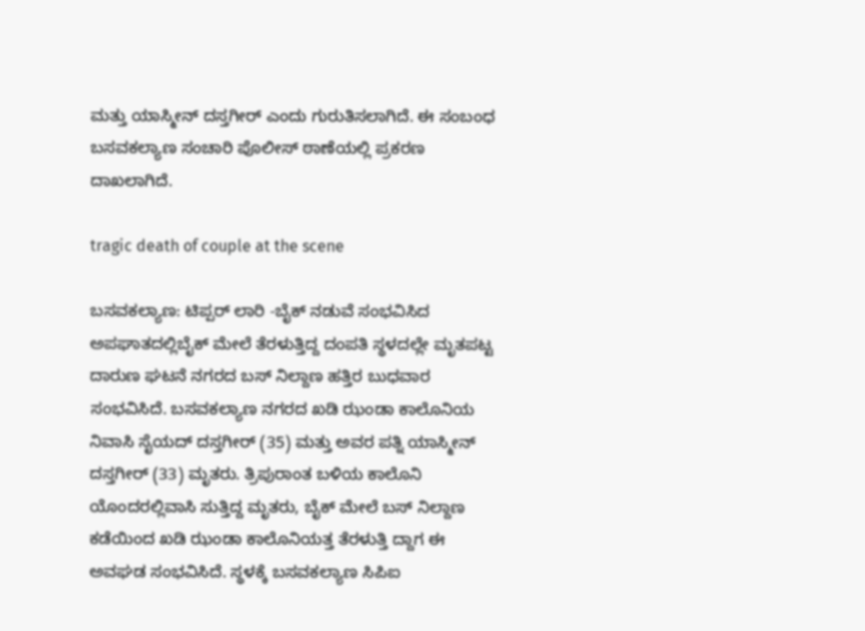ಮತ್ತು ಯಾಸ್ಮೀನ್‌ ದಸ್ತಗೀರ್‌ ಎಂದು ಗುರುತಿಸಲಾಗಿದೆ. ಈ ಸಂಬಂಧ ಬಸವಕಲ್ಯಾಣ ಸಂಚಾರಿ ಪೊಲೀಸ್‌ ಠಾಣೆಯಲ್ಲಿ ಪ್ರಕರಣ ದಾಖಲಾಗಿದೆ.

tragic death of couple at the scene

ಬಸವಕಲ್ಯಾಣ: ಟಿಪ್ಪರ್ ಲಾರಿ -ಬೈಕ್ ನಡುವೆ ಸಂಭವಿಸಿದ ಅಪಘಾತದಲ್ಲಿಬೈಕ್ ಮೇಲೆ ತೆರಳುತ್ತಿದ್ದ ದಂಪತಿ ಸ್ಥಳದಲ್ಲೇ ಮೃತಪಟ್ಟ ದಾರುಣ ಘಟನೆ ನಗರದ ಬಸ್ ನಿಲ್ದಾಣ ಹತ್ತಿರ ಬುಧವಾರ ಸಂಭವಿಸಿದೆ. ಬಸವಕಲ್ಯಾಣ ನಗರದ ಖಡಿ ಝಂಡಾ ಕಾಲೊನಿಯ ನಿವಾಸಿ ಸೈಯದ್ ದಸ್ತಗೀರ್ (35) ಮತ್ತು ಅವರ ಪತ್ನಿ ಯಾಸ್ಮೀನ್ ದಸ್ತಗೀರ್ (33) ಮೃತರು. ತ್ರಿಪುರಾಂತ ಬಳಿಯ ಕಾಲೊನಿ ಯೊಂದರಲ್ಲಿವಾಸಿ ಸುತ್ತಿದ್ದ ಮೃತರು, ಬೈಕ್ ಮೇಲೆ ಬಸ್ ನಿಲ್ದಾಣ ಕಡೆಯಿಂದ ಖಡಿ ಝಂಡಾ ಕಾಲೊನಿಯತ್ತ ತೆರಳುತ್ತಿ ದ್ದಾಗ ಈ ಅವಘಡ ಸಂಭವಿಸಿದೆ. ಸ್ಥಳಕ್ಕೆ ಬಸವಕಲ್ಯಾಣ ಸಿಪಿಐ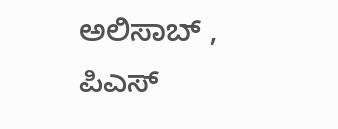ಅಲಿಸಾಬ್ , ಪಿಎಸ್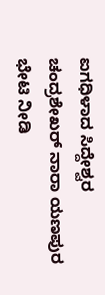ಐಗಧಿಳಾದ ಸಿದ್ದೇಶ್ವರ ಚಂದ್ರಶೇಖರ್ ನಾರಾ ಯಣಪುರ ಭೇಟಿ ನೀಡಿ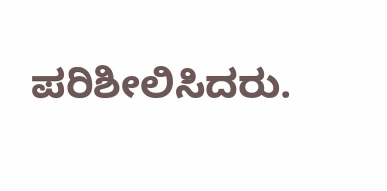ಪರಿಶೀಲಿಸಿದರು.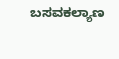ಬಸವಕಲ್ಯಾಣ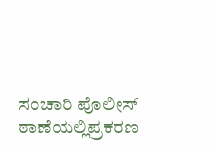ಸಂಚಾರಿ ಪೊಲೀಸ್ ಠಾಣೆಯಲ್ಲಿಪ್ರಕರಣ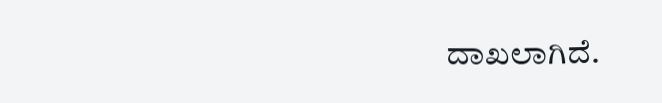ದಾಖಲಾಗಿದೆ.